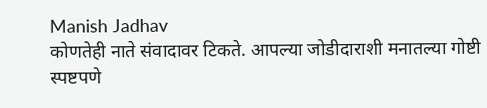Manish Jadhav
कोणतेही नाते संवादावर टिकते. आपल्या जोडीदाराशी मनातल्या गोष्टी स्पष्टपणे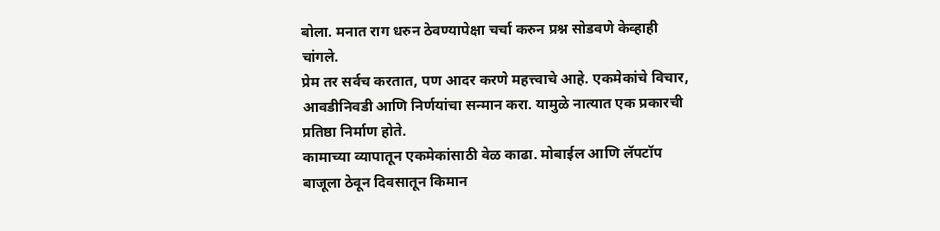बोला. मनात राग धरुन ठेवण्यापेक्षा चर्चा करुन प्रश्न सोडवणे केव्हाही चांगले.
प्रेम तर सर्वच करतात, पण आदर करणे महत्त्वाचे आहे. एकमेकांचे विचार, आवडीनिवडी आणि निर्णयांचा सन्मान करा. यामुळे नात्यात एक प्रकारची प्रतिष्ठा निर्माण होते.
कामाच्या व्यापातून एकमेकांसाठी वेळ काढा. मोबाईल आणि लॅपटॉप बाजूला ठेवून दिवसातून किमान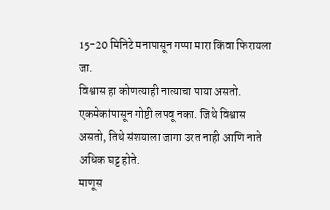15-20 मिनिटे मनापासून गप्पा मारा किंवा फिरायला जा.
विश्वास हा कोणत्याही नात्याचा पाया असतो. एकमेकांपासून गोष्टी लपवू नका. जिथे विश्वास असतो, तिथे संशयाला जागा उरत नाही आणि नाते अधिक घट्ट होते.
माणूस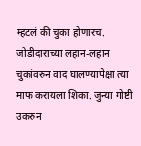म्हटलं की चुका होणारच. जोडीदाराच्या लहान-लहान चुकांवरुन वाद घालण्यापेक्षा त्या माफ करायला शिका. जुन्या गोष्टी उकरुन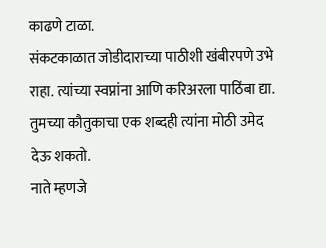काढणे टाळा.
संकटकाळात जोडीदाराच्या पाठीशी खंबीरपणे उभे राहा. त्यांच्या स्वप्नांना आणि करिअरला पाठिंबा द्या. तुमच्या कौतुकाचा एक शब्दही त्यांना मोठी उमेद देऊ शकतो.
नाते म्हणजे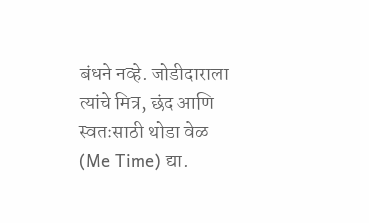बंधने नव्हे. जोडीदाराला त्यांचे मित्र, छंद आणि स्वतःसाठी थोडा वेळ (Me Time) द्या.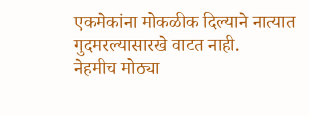एकमेकांना मोकळीक दिल्याने नात्यात गुदमरल्यासारखे वाटत नाही.
नेहमीच मोठ्या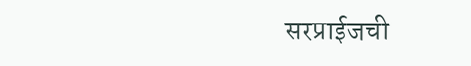सरप्राईजची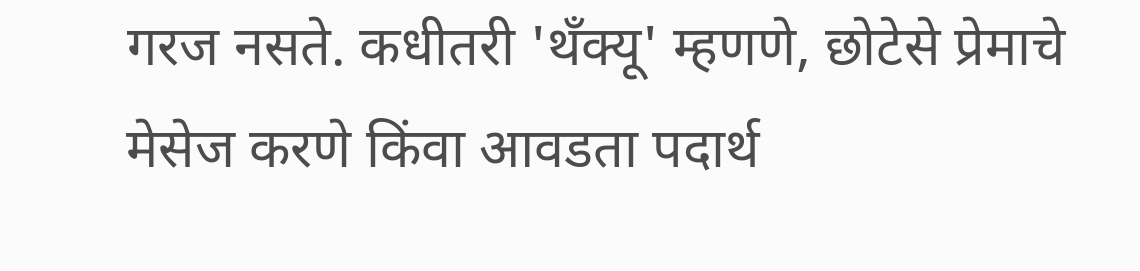गरज नसते. कधीतरी 'थँक्यू' म्हणणे, छोटेसे प्रेमाचे मेसेज करणे किंवा आवडता पदार्थ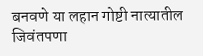बनवणे या लहान गोष्टी नात्यातील जिवंतपणा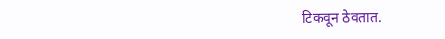टिकवून ठेवतात.